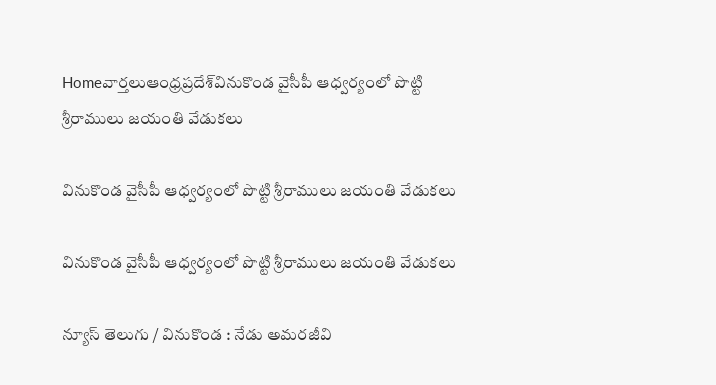Homeవార్తలుఆంధ్రప్రదేశ్‌వినుకొండ వైసీపీ ఆధ్వర్యంలో పొట్టి శ్రీరాములు జయంతి వేడుకలు

వినుకొండ వైసీపీ ఆధ్వర్యంలో పొట్టి శ్రీరాములు జయంతి వేడుకలు

వినుకొండ వైసీపీ ఆధ్వర్యంలో పొట్టి శ్రీరాములు జయంతి వేడుకలు

న్యూస్ తెలుగు / వినుకొండ : నేడు అమరజీవి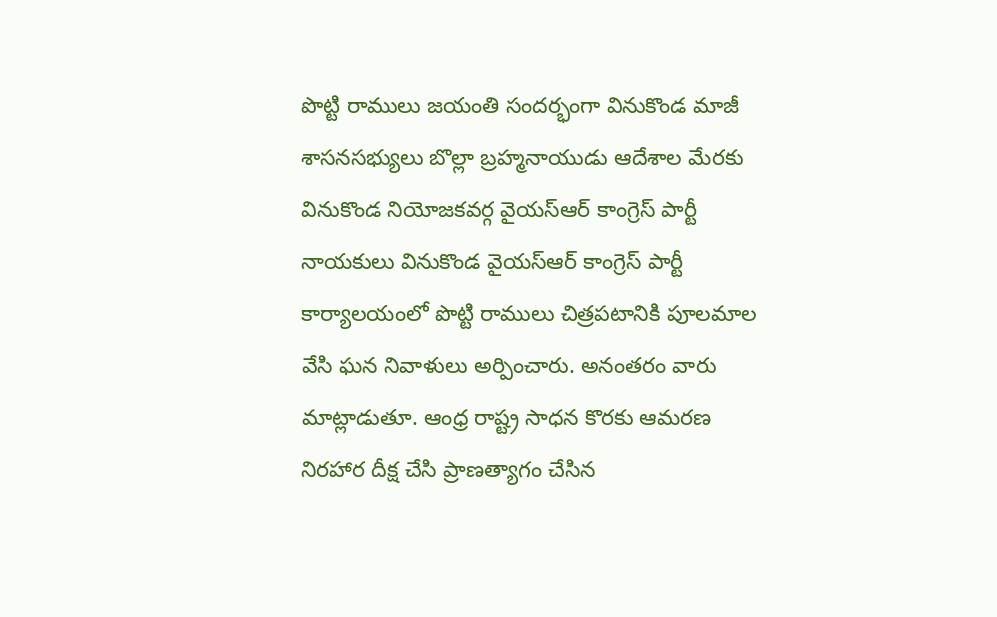పొట్టి రాములు జయంతి సందర్భంగా వినుకొండ మాజీ శాసనసభ్యులు బొల్లా బ్రహ్మనాయుడు ఆదేశాల మేరకు వినుకొండ నియోజకవర్గ వైయస్ఆర్ కాంగ్రెస్ పార్టీ నాయకులు వినుకొండ వైయస్ఆర్ కాంగ్రెస్ పార్టీ కార్యాలయంలో పొట్టి రాములు చిత్రపటానికి పూలమాల వేసి ఘన నివాళులు అర్పించారు. అనంతరం వారు మాట్లాడుతూ. ఆంధ్ర రాష్ట్ర సాధన కొరకు ఆమరణ నిరహార దీక్ష చేసి ప్రాణత్యాగం చేసిన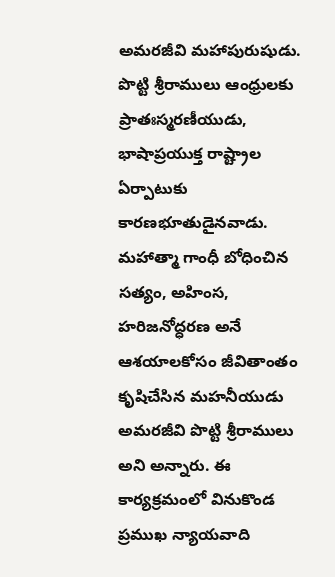అమరజీవి మహాపురుషుడు. పొట్టి శ్రీరాములు ఆంధ్రులకు ప్రాతఃస్మరణీయుడు, భాషాప్రయుక్త రాష్ట్రాల ఏర్పాటుకు కారణభూతుడైనవాడు. మహాత్మా గాంధీ బోధించిన సత్యం, అహింస, హరిజనోద్ధరణ అనే ఆశయాలకోసం జీవితాంతం కృషిచేసిన మహనీయుడు అమరజీవి పొట్టి శ్రీరాములు అని అన్నారు. ఈ కార్యక్రమంలో వినుకొండ ప్రముఖ న్యాయవాది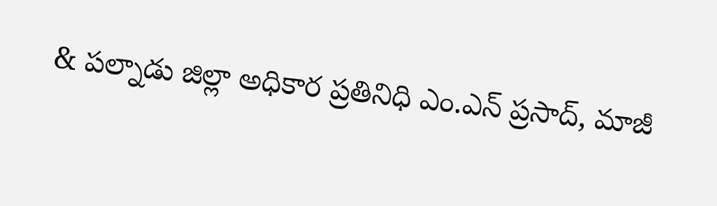& పల్నాడు జిల్లా అధికార ప్రతినిధి ఎం.ఎన్ ప్రసాద్, మాజీ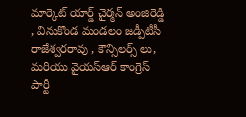మార్కెట్ యార్డ్ చైర్మన్ అంజిరెడ్డి , వినుకొండ మండలం జడ్పీటీసీ రాజేశ్వరరావు , కౌన్సిలర్స్ లు, మరియు వైయస్ఆర్ కాంగ్రెస్ పార్టీ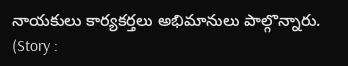నాయకులు కార్యకర్తలు అభిమానులు పాల్గొన్నారు. (Story :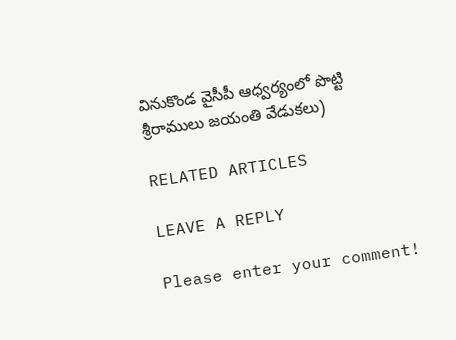వినుకొండ వైసీపీ ఆధ్వర్యంలో పొట్టి శ్రీరాములు జయంతి వేడుకలు)

RELATED ARTICLES

LEAVE A REPLY

Please enter your comment!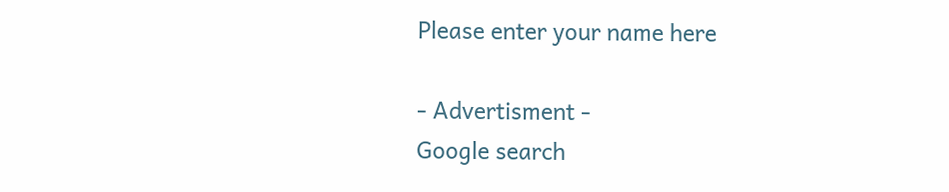Please enter your name here

- Advertisment -
Google search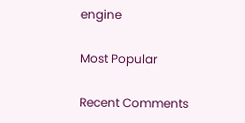engine

Most Popular

Recent Comments